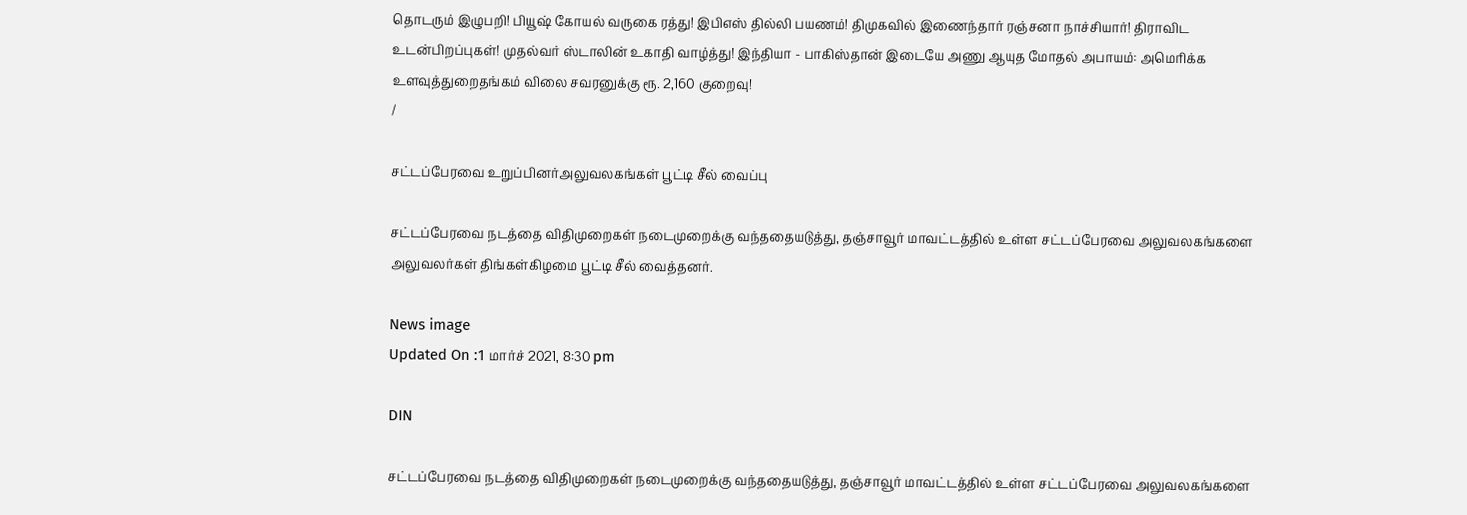தொடரும் இழுபறி! பியூஷ் கோயல் வருகை ரத்து! இபிஎஸ் தில்லி பயணம்! திமுகவில் இணைந்தார் ரஞ்சனா நாச்சியார்! திராவிட உடன்பிறப்புகள்! முதல்வர் ஸ்டாலின் உகாதி வாழ்த்து! இந்தியா - பாகிஸ்தான் இடையே அணு ஆயுத மோதல் அபாயம்: அமெரிக்க உளவுத்துறைதங்கம் விலை சவரனுக்கு ரூ. 2,160 குறைவு!
/

சட்டப்பேரவை உறுப்பினர்அலுவலகங்கள் பூட்டி சீல் வைப்பு

சட்டப்பேரவை நடத்தை விதிமுறைகள் நடைமுறைக்கு வந்ததையடுத்து, தஞ்சாவூர் மாவட்டத்தில் உள்ள சட்டப்பேரவை அலுவலகங்களை அலுவலர்கள் திங்கள்கிழமை பூட்டி சீல் வைத்தனர்.

News image
Updated On :1 மார்ச் 2021, 8:30 pm

DIN

சட்டப்பேரவை நடத்தை விதிமுறைகள் நடைமுறைக்கு வந்ததையடுத்து, தஞ்சாவூர் மாவட்டத்தில் உள்ள சட்டப்பேரவை அலுவலகங்களை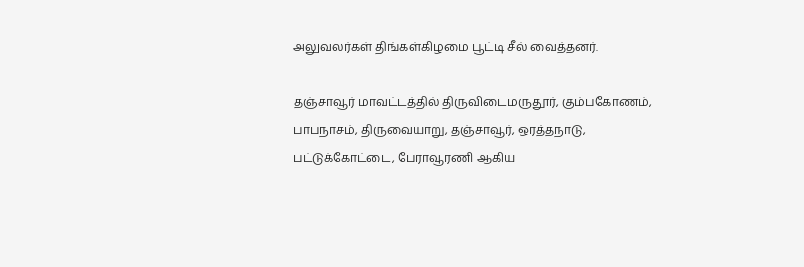அலுவலர்கள் திங்கள்கிழமை பூட்டி சீல் வைத்தனர்.

தஞ்சாவூர் மாவட்டத்தில் திருவிடைமருதூர், கும்பகோணம், பாபநாசம், திருவையாறு, தஞ்சாவூர், ஒரத்தநாடு, பட்டுக்கோட்டை, பேராவூரணி ஆகிய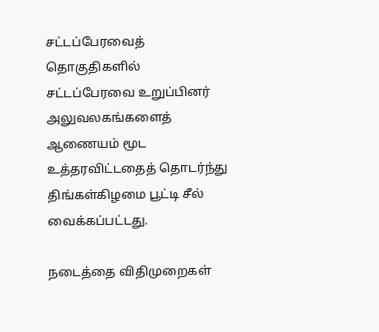சட்டப்பேரவைத் தொகுதிகளில் சட்டப்பேரவை உறுப்பினர் அலுவலகங்களைத் ஆணையம் மூட உத்தரவிட்டதைத் தொடர்ந்து திங்கள்கிழமை பூட்டி சீல் வைக்கப்பட்டது.

நடைத்தை விதிமுறைகள்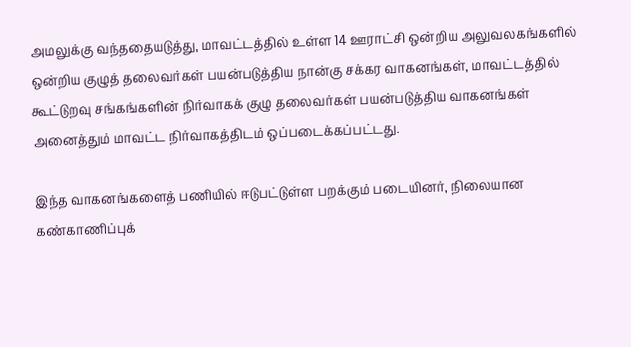அமலுக்கு வந்ததையடுத்து, மாவட்டத்தில் உள்ள 14 ஊராட்சி ஒன்றிய அலுவலகங்களில் ஒன்றிய குழுத் தலைவர்கள் பயன்படுத்திய நான்கு சக்கர வாகனங்கள், மாவட்டத்தில் கூட்டுறவு சங்கங்களின் நிர்வாகக் குழு தலைவர்கள் பயன்படுத்திய வாகனங்கள் அனைத்தும் மாவட்ட நிர்வாகத்திடம் ஒப்படைக்கப்பட்டது.

இந்த வாகனங்களைத் பணியில் ஈடுபட்டுள்ள பறக்கும் படையினர், நிலையான கண்காணிப்புக்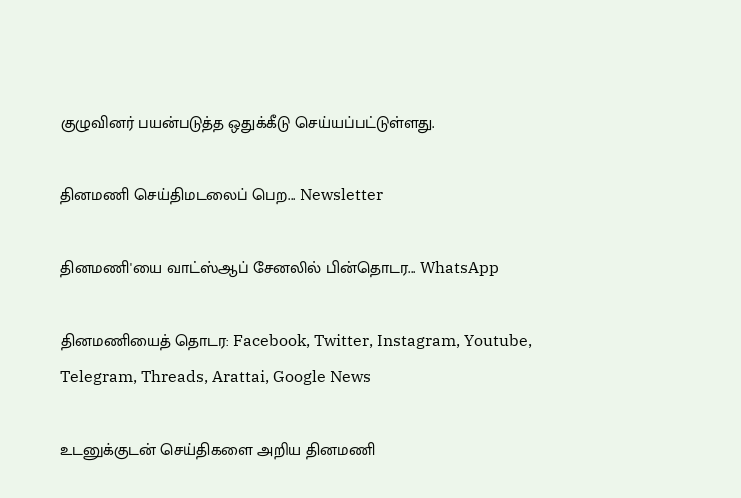குழுவினர் பயன்படுத்த ஒதுக்கீடு செய்யப்பட்டுள்ளது.

தினமணி செய்திமடலைப் பெற... Newsletter

தினமணி'யை வாட்ஸ்ஆப் சேனலில் பின்தொடர... WhatsApp

தினமணியைத் தொடர: Facebook, Twitter, Instagram, Youtube, Telegram, Threads, Arattai, Google News

உடனுக்குடன் செய்திகளை அறிய தினமணி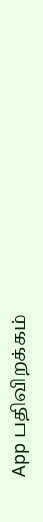App பதிவிறக்கம்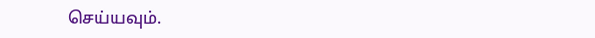செய்யவும்.